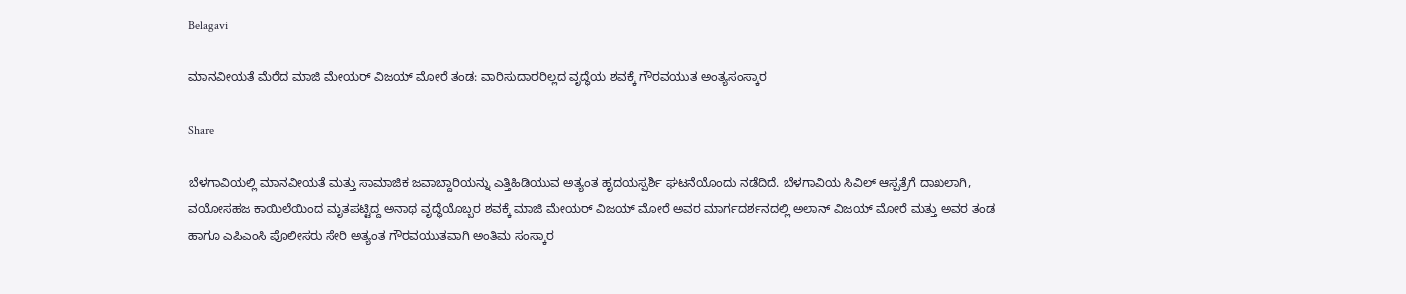Belagavi

ಮಾನವೀಯತೆ ಮೆರೆದ ಮಾಜಿ ಮೇಯರ್ ವಿಜಯ್ ಮೋರೆ ತಂಡ: ವಾರಿಸುದಾರರಿಲ್ಲದ ವೃದ್ಧೆಯ ಶವಕ್ಕೆ ಗೌರವಯುತ ಅಂತ್ಯಸಂಸ್ಕಾರ

Share

ಬೆಳಗಾವಿಯಲ್ಲಿ ಮಾನವೀಯತೆ ಮತ್ತು ಸಾಮಾಜಿಕ ಜವಾಬ್ದಾರಿಯನ್ನು ಎತ್ತಿಹಿಡಿಯುವ ಅತ್ಯಂತ ಹೃದಯಸ್ಪರ್ಶಿ ಘಟನೆಯೊಂದು ನಡೆದಿದೆ. ಬೆಳಗಾವಿಯ ಸಿವಿಲ್ ಆಸ್ಪತ್ರೆಗೆ ದಾಖಲಾಗಿ, ವಯೋಸಹಜ ಕಾಯಿಲೆಯಿಂದ ಮೃತಪಟ್ಟಿದ್ದ ಅನಾಥ ವೃದ್ಧೆಯೊಬ್ಬರ ಶವಕ್ಕೆ ಮಾಜಿ ಮೇಯರ್ ವಿಜಯ್ ಮೋರೆ ಅವರ ಮಾರ್ಗದರ್ಶನದಲ್ಲಿ ಅಲಾನ್ ವಿಜಯ್ ಮೋರೆ ಮತ್ತು ಅವರ ತಂಡ ಹಾಗೂ ಎಪಿಎಂಸಿ ಪೊಲೀಸರು ಸೇರಿ ಅತ್ಯಂತ ಗೌರವಯುತವಾಗಿ ಅಂತಿಮ ಸಂಸ್ಕಾರ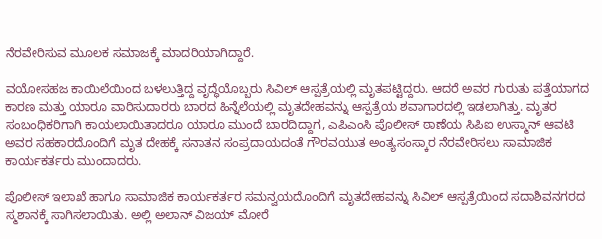ನೆರವೇರಿಸುವ ಮೂಲಕ ಸಮಾಜಕ್ಕೆ ಮಾದರಿಯಾಗಿದ್ದಾರೆ.

ವಯೋಸಹಜ ಕಾಯಿಲೆಯಿಂದ ಬಳಲುತ್ತಿದ್ದ ವೃದ್ಧೆಯೊಬ್ಬರು ಸಿವಿಲ್ ಆಸ್ಪತ್ರೆಯಲ್ಲಿ ಮೃತಪಟ್ಟಿದ್ದರು. ಆದರೆ ಅವರ ಗುರುತು ಪತ್ತೆಯಾಗದ ಕಾರಣ ಮತ್ತು ಯಾರೂ ವಾರಿಸುದಾರರು ಬಾರದ ಹಿನ್ನೆಲೆಯಲ್ಲಿ ಮೃತದೇಹವನ್ನು ಆಸ್ಪತ್ರೆಯ ಶವಾಗಾರದಲ್ಲಿ ಇಡಲಾಗಿತ್ತು. ಮೃತರ ಸಂಬಂಧಿಕರಿಗಾಗಿ ಕಾಯಲಾಯಿತಾದರೂ ಯಾರೂ ಮುಂದೆ ಬಾರದಿದ್ದಾಗ, ಎಪಿಎಂಸಿ ಪೊಲೀಸ್ ಠಾಣೆಯ ಸಿಪಿಐ ಉಸ್ಮಾನ್ ಆವಟಿ ಅವರ ಸಹಕಾರದೊಂದಿಗೆ ಮೃತ ದೇಹಕ್ಕೆ ಸನಾತನ ಸಂಪ್ರದಾಯದಂತೆ ಗೌರವಯುತ ಅಂತ್ಯಸಂಸ್ಕಾರ ನೆರವೇರಿಸಲು ಸಾಮಾಜಿಕ ಕಾರ್ಯಕರ್ತರು ಮುಂದಾದರು.

ಪೊಲೀಸ್ ಇಲಾಖೆ ಹಾಗೂ ಸಾಮಾಜಿಕ ಕಾರ್ಯಕರ್ತರ ಸಮನ್ವಯದೊಂದಿಗೆ ಮೃತದೇಹವನ್ನು ಸಿವಿಲ್ ಆಸ್ಪತ್ರೆಯಿಂದ ಸದಾಶಿವನಗರದ ಸ್ಮಶಾನಕ್ಕೆ ಸಾಗಿಸಲಾಯಿತು. ಅಲ್ಲಿ ಅಲಾನ್ ವಿಜಯ್ ಮೋರೆ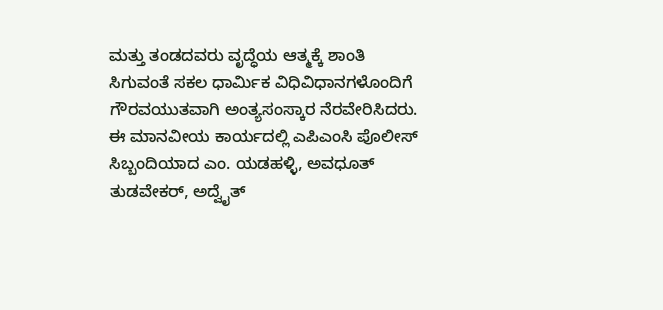ಮತ್ತು ತಂಡದವರು ವೃದ್ಧೆಯ ಆತ್ಮಕ್ಕೆ ಶಾಂತಿ ಸಿಗುವಂತೆ ಸಕಲ ಧಾರ್ಮಿಕ ವಿಧಿವಿಧಾನಗಳೊಂದಿಗೆ ಗೌರವಯುತವಾಗಿ ಅಂತ್ಯಸಂಸ್ಕಾರ ನೆರವೇರಿಸಿದರು. ಈ ಮಾನವೀಯ ಕಾರ್ಯದಲ್ಲಿ ಎಪಿಎಂಸಿ ಪೊಲೀಸ್ ಸಿಬ್ಬಂದಿಯಾದ ಎಂ. ಯಡಹಳ್ಳಿ, ಅವಧೂತ್ ತುಡವೇಕರ್, ಅದ್ವೈತ್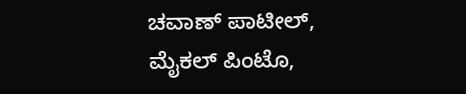ಚವಾಣ್ ಪಾಟೀಲ್, ಮೈಕಲ್ ಪಿಂಟೊ,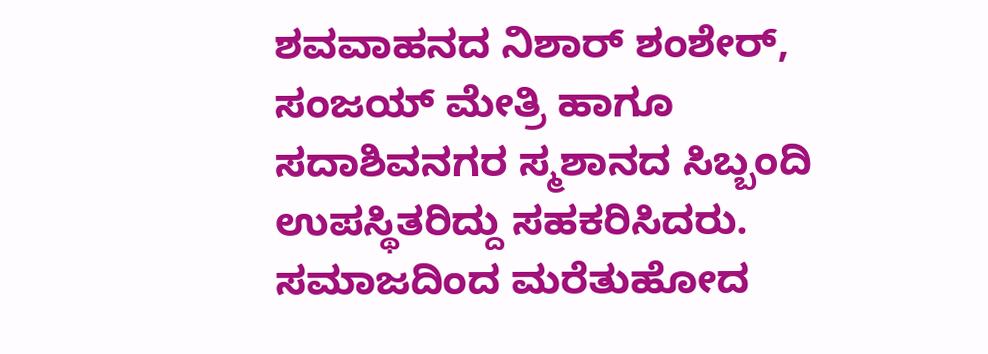ಶವವಾಹನದ ನಿಶಾರ್ ಶಂಶೇರ್, ಸಂಜಯ್ ಮೇತ್ರಿ ಹಾಗೂ ಸದಾಶಿವನಗರ ಸ್ಮಶಾನದ ಸಿಬ್ಬಂದಿ ಉಪಸ್ಥಿತರಿದ್ದು ಸಹಕರಿಸಿದರು. ಸಮಾಜದಿಂದ ಮರೆತುಹೋದ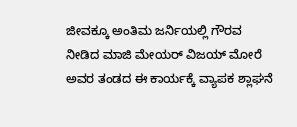ಜೀವಕ್ಕೂ ಅಂತಿಮ ಜರ್ನಿಯಲ್ಲಿ ಗೌರವ ನೀಡಿದ ಮಾಜಿ ಮೇಯರ್ ವಿಜಯ್ ಮೋರೆ ಅವರ ತಂಡದ ಈ ಕಾರ್ಯಕ್ಕೆ ವ್ಯಾಪಕ ಶ್ಲಾಘನೆ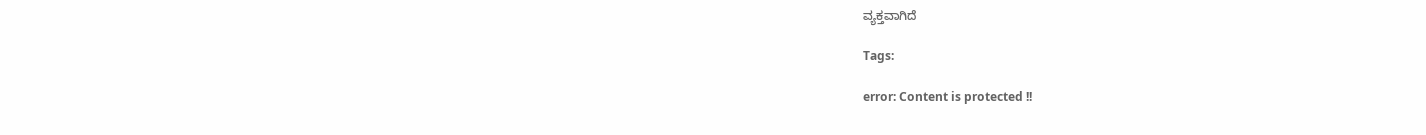ವ್ಯಕ್ತವಾಗಿದೆ

Tags:

error: Content is protected !!